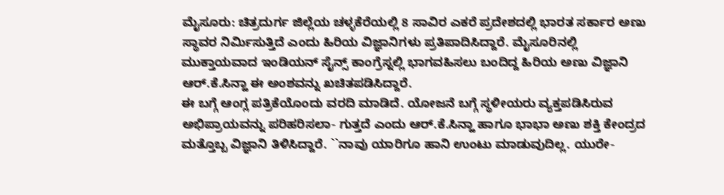ಮೈಸೂರು: ಚಿತ್ರದುರ್ಗ ಜಿಲ್ಲೆಯ ಚಳ್ಳಕೆರೆಯಲ್ಲಿ 8 ಸಾವಿರ ಎಕರೆ ಪ್ರದೇಶದಲ್ಲಿ ಭಾರತ ಸರ್ಕಾರ ಅಣು ಸ್ಥಾವರ ನಿರ್ಮಿಸುತ್ತಿದೆ ಎಂದು ಹಿರಿಯ ವಿಜ್ಞಾನಿಗಳು ಪ್ರತಿಪಾದಿಸಿದ್ದಾರೆ. ಮೈಸೂರಿನಲ್ಲಿ ಮುಕ್ತಾಯವಾದ ಇಂಡಿಯನ್ ಸೈನ್ಸ್ ಕಾಂಗ್ರೆಸ್ನಲ್ಲಿ ಭಾಗವಹಿಸಲು ಬಂದಿದ್ದ ಹಿರಿಯ ಅಣು ವಿಜ್ಞಾನಿ ಆರ್.ಕೆ.ಸಿನ್ಹಾ ಈ ಅಂಶವನ್ನು ಖಚಿತಪಡಿಸಿದ್ದಾರೆ.
ಈ ಬಗ್ಗೆ ಆಂಗ್ಲ ಪತ್ರಿಕೆಯೊಂದು ವರದಿ ಮಾಡಿದೆ. ಯೋಜನೆ ಬಗ್ಗೆ ಸ್ಥಳೀಯರು ವ್ಯಕ್ತಪಡಿಸಿರುವ ಅಭಿಪ್ರಾಯವನ್ನು ಪರಿಹರಿಸಲಾ- ಗುತ್ತದೆ ಎಂದು ಆರ್.ಕೆ.ಸಿನ್ಹಾ ಹಾಗೂ ಭಾಭಾ ಅಣು ಶಕ್ತಿ ಕೇಂದ್ರದ ಮತ್ತೊಬ್ಬ ವಿಜ್ಞಾನಿ ತಿಳಿಸಿದ್ದಾರೆ. ``ನಾವು ಯಾರಿಗೂ ಹಾನಿ ಉಂಟು ಮಾಡುವುದಿಲ್ಲ. ಯುರೇ-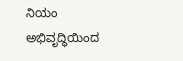ನಿಯಂ ಅಭಿವೃದ್ಧಿಯಿಂದ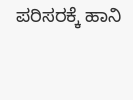ಪರಿಸರಕ್ಕೆ ಹಾನಿ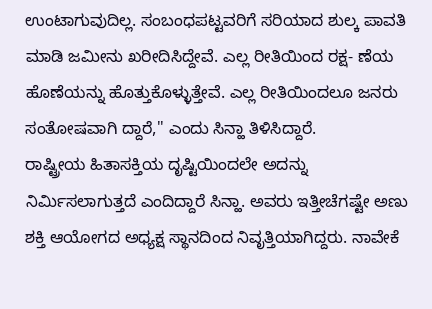ಉಂಟಾಗುವುದಿಲ್ಲ. ಸಂಬಂಧಪಟ್ಟವರಿಗೆ ಸರಿಯಾದ ಶುಲ್ಕ ಪಾವತಿ ಮಾಡಿ ಜಮೀನು ಖರೀದಿಸಿದ್ದೇವೆ. ಎಲ್ಲ ರೀತಿಯಿಂದ ರಕ್ಷ- ಣೆಯ ಹೊಣೆಯನ್ನು ಹೊತ್ತುಕೊಳ್ಳುತ್ತೇವೆ. ಎಲ್ಲ ರೀತಿಯಿಂದಲೂ ಜನರು ಸಂತೋಷವಾಗಿ ದ್ದಾರೆ,'' ಎಂದು ಸಿನ್ಹಾ ತಿಳಿಸಿದ್ದಾರೆ.
ರಾಷ್ಟ್ರೀಯ ಹಿತಾಸಕ್ತಿಯ ದೃಷ್ಟಿಯಿಂದಲೇ ಅದನ್ನು ನಿರ್ಮಿಸಲಾಗುತ್ತದೆ ಎಂದಿದ್ದಾರೆ ಸಿನ್ಹಾ. ಅವರು ಇತ್ತೀಚೆಗಷ್ಟೇ ಅಣು ಶಕ್ತಿ ಆಯೋಗದ ಅಧ್ಯಕ್ಷ ಸ್ಥಾನದಿಂದ ನಿವೃತ್ತಿಯಾಗಿದ್ದರು. ನಾವೇಕೆ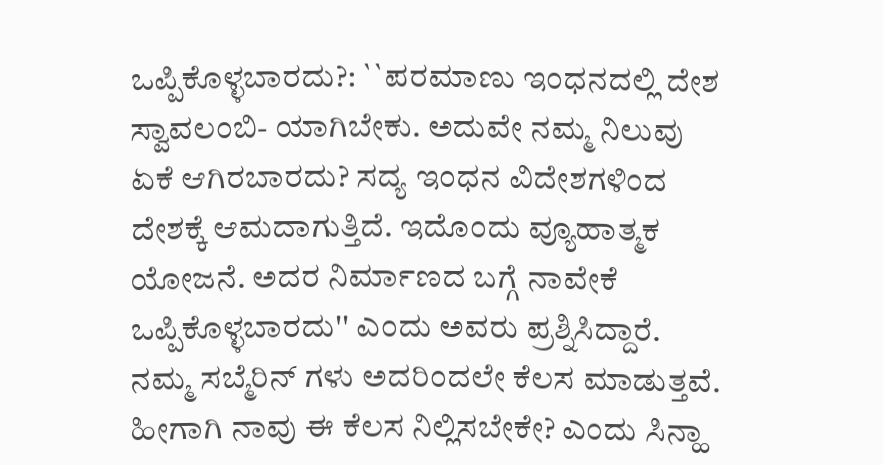ಒಪ್ಪಿಕೊಳ್ಳಬಾರದು?: ``ಪರಮಾಣು ಇಂಧನದಲ್ಲಿ ದೇಶ ಸ್ವಾವಲಂಬಿ- ಯಾಗಿಬೇಕು. ಅದುವೇ ನಮ್ಮ ನಿಲುವು ಏಕೆ ಆಗಿರಬಾರದು? ಸದ್ಯ ಇಂಧನ ವಿದೇಶಗಳಿಂದ ದೇಶಕ್ಕೆ ಆಮದಾಗುತ್ತಿದೆ. ಇದೊಂದು ವ್ಯೂಹಾತ್ಮಕ ಯೋಜನೆ. ಅದರ ನಿರ್ಮಾಣದ ಬಗ್ಗೆ ನಾವೇಕೆ ಒಪ್ಪಿಕೊಳ್ಳಬಾರದು'' ಎಂದು ಅವರು ಪ್ರಶ್ನಿಸಿದ್ದಾರೆ.
ನಮ್ಮ ಸಬ್ಮೆರಿನ್ ಗಳು ಅದರಿಂದಲೇ ಕೆಲಸ ಮಾಡುತ್ತವೆ. ಹೀಗಾಗಿ ನಾವು ಈ ಕೆಲಸ ನಿಲ್ಲಿಸಬೇಕೇ? ಎಂದು ಸಿನ್ಹಾ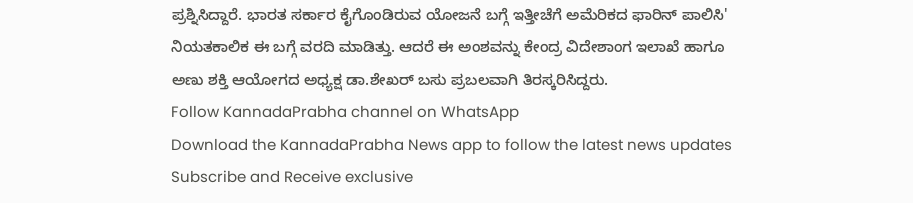ಪ್ರಶ್ನಿಸಿದ್ದಾರೆ. ಭಾರತ ಸರ್ಕಾರ ಕೈಗೊಂಡಿರುವ ಯೋಜನೆ ಬಗ್ಗೆ ಇತ್ತೀಚೆಗೆ ಅಮೆರಿಕದ ಫಾರಿನ್ ಪಾಲಿಸಿ' ನಿಯತಕಾಲಿಕ ಈ ಬಗ್ಗೆ ವರದಿ ಮಾಡಿತ್ತು. ಆದರೆ ಈ ಅಂಶವನ್ನು ಕೇಂದ್ರ ವಿದೇಶಾಂಗ ಇಲಾಖೆ ಹಾಗೂ ಅಣು ಶಕ್ತಿ ಆಯೋಗದ ಅಧ್ಯಕ್ಷ ಡಾ.ಶೇಖರ್ ಬಸು ಪ್ರಬಲವಾಗಿ ತಿರಸ್ಕರಿಸಿದ್ದರು.
Follow KannadaPrabha channel on WhatsApp
Download the KannadaPrabha News app to follow the latest news updates
Subscribe and Receive exclusive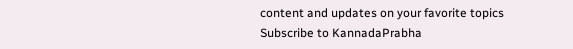content and updates on your favorite topics
Subscribe to KannadaPrabha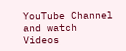YouTube Channel and watch Videos